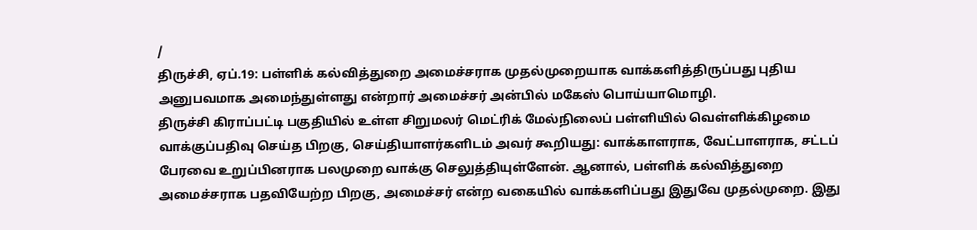/
திருச்சி, ஏப்.19: பள்ளிக் கல்வித்துறை அமைச்சராக முதல்முறையாக வாக்களித்திருப்பது புதிய அனுபவமாக அமைந்துள்ளது என்றார் அமைச்சர் அன்பில் மகேஸ் பொய்யாமொழி.
திருச்சி கிராப்பட்டி பகுதியில் உள்ள சிறுமலர் மெட்ரிக் மேல்நிலைப் பள்ளியில் வெள்ளிக்கிழமை வாக்குப்பதிவு செய்த பிறகு, செய்தியாளர்களிடம் அவர் கூறியது: வாக்காளராக, வேட்பாளராக, சட்டப் பேரவை உறுப்பினராக பலமுறை வாக்கு செலுத்தியுள்ளேன். ஆனால், பள்ளிக் கல்வித்துறை அமைச்சராக பதவியேற்ற பிறகு, அமைச்சர் என்ற வகையில் வாக்களிப்பது இதுவே முதல்முறை. இது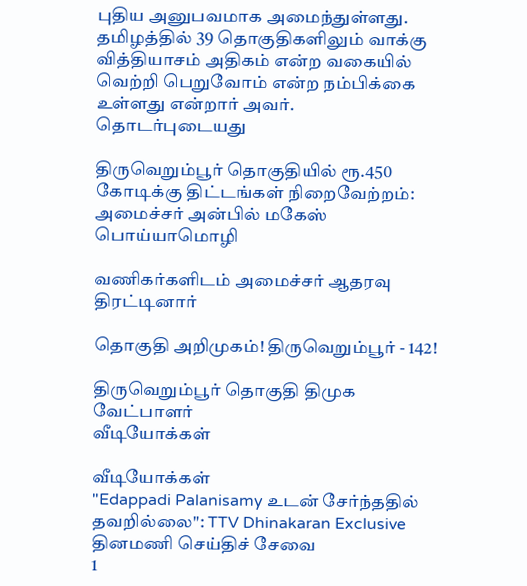புதிய அனுபவமாக அமைந்துள்ளது. தமிழத்தில் 39 தொகுதிகளிலும் வாக்கு வித்தியாசம் அதிகம் என்ற வகையில் வெற்றி பெறுவோம் என்ற நம்பிக்கை உள்ளது என்றார் அவர்.
தொடர்புடையது

திருவெறும்பூர் தொகுதியில் ரூ.450 கோடிக்கு திட்டங்கள் நிறைவேற்றம்: அமைச்சர் அன்பில் மகேஸ் பொய்யாமொழி

வணிகர்களிடம் அமைச்சர் ஆதரவு திரட்டினார்

தொகுதி அறிமுகம்! திருவெறும்பூர் - 142!

திருவெறும்பூர் தொகுதி திமுக வேட்பாளர்
வீடியோக்கள்

வீடியோக்கள்
"Edappadi Palanisamy உடன் சேர்ந்ததில் தவறில்லை": TTV Dhinakaran Exclusive
தினமணி செய்திச் சேவை
1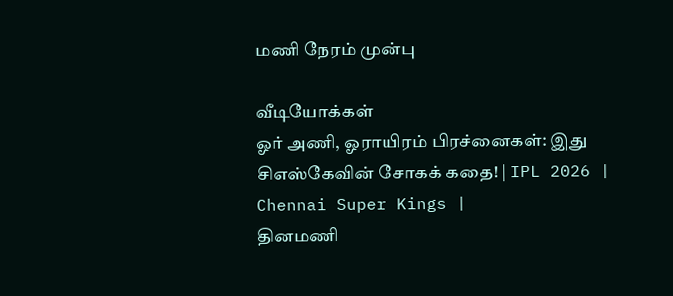மணி நேரம் முன்பு

வீடியோக்கள்
ஓர் அணி, ஓராயிரம் பிரச்னைகள்: இது சிஎஸ்கேவின் சோகக் கதை! | IPL 2026 | Chennai Super Kings |
தினமணி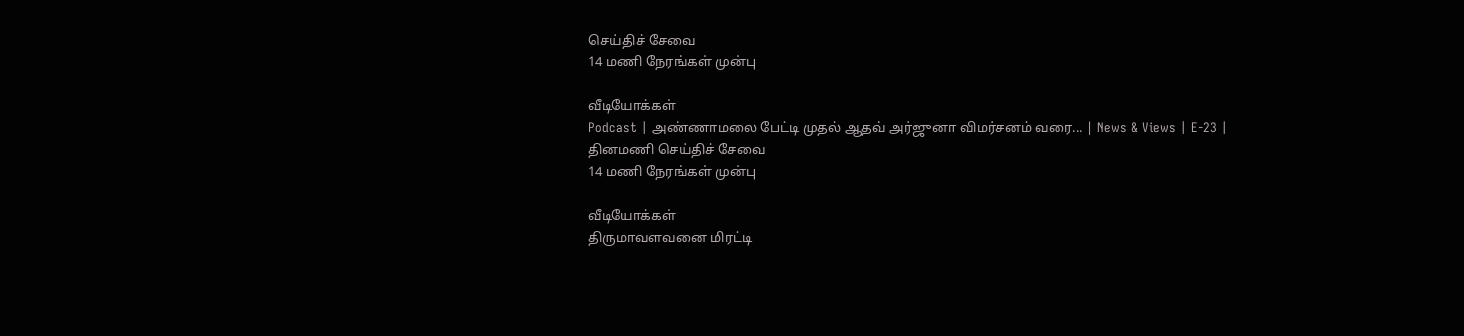செய்திச் சேவை
14 மணி நேரங்கள் முன்பு

வீடியோக்கள்
Podcast | அண்ணாமலை பேட்டி முதல் ஆதவ் அர்ஜுனா விமர்சனம் வரை... | News & Views | E-23 |
தினமணி செய்திச் சேவை
14 மணி நேரங்கள் முன்பு

வீடியோக்கள்
திருமாவளவனை மிரட்டி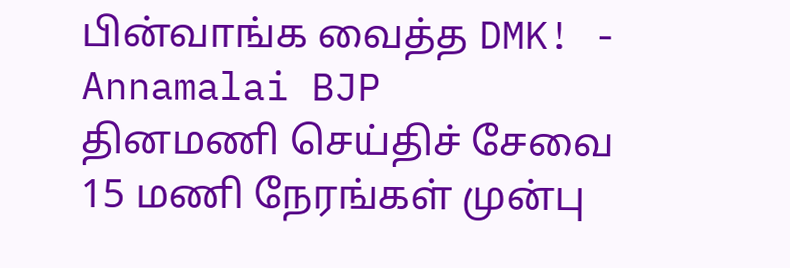பின்வாங்க வைத்த DMK! - Annamalai BJP
தினமணி செய்திச் சேவை
15 மணி நேரங்கள் முன்பு